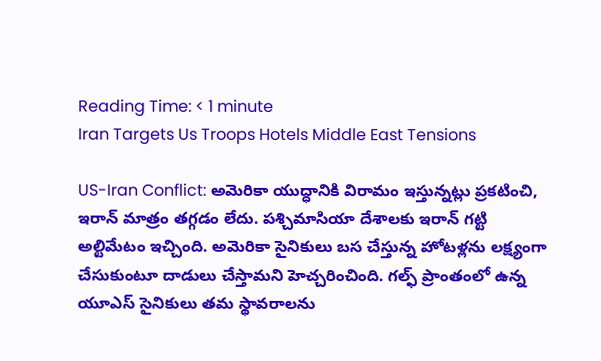Reading Time: < 1 minute
Iran Targets Us Troops Hotels Middle East Tensions

US-Iran Conflict: అమెరికా యుద్ధానికి విరామం ఇస్తున్నట్లు ప్రకటించి, ఇరాన్ మాత్రం తగ్గడం లేదు. పశ్చిమాసియా దేశాలకు ఇరాన్ గట్టి అల్టిమేటం ఇచ్చింది. అమెరికా సైనికులు బస చేస్తున్న హోటళ్లను లక్ష్యంగా చేసుకుంటూ దాడులు చేస్తామని హెచ్చరించింది. గల్ఫ్ ప్రాంతంలో ఉన్న యూఎస్ సైనికులు తమ స్థావరాలను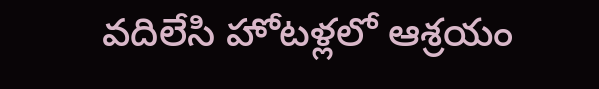వదిలేసి హోటళ్లలో ఆశ్రయం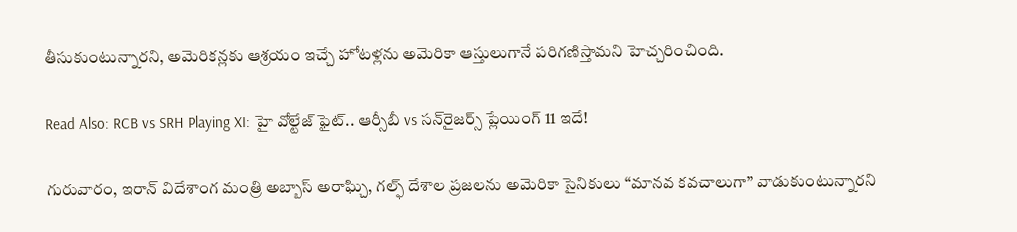తీసుకుంటున్నారని, అమెరికన్లకు ఆశ్రయం ఇచ్చే హోటళ్లను అమెరికా ఆస్తులుగానే పరిగణిస్తామని హెచ్చరించింది.

Read Also: RCB vs SRH Playing XI: హై వోల్టేజ్ ఫైట్.. ఆర్సీబీ vs సన్‌రైజర్స్ ప్లేయింగ్ 11 ఇదే!

గురువారం, ఇరాన్ విదేశాంగ మంత్రి అబ్బాస్ అరాఘ్చి, గల్ఫ్ దేశాల ప్రజలను అమెరికా సైనికులు “మానవ కవచాలుగా” వాడుకుంటున్నారని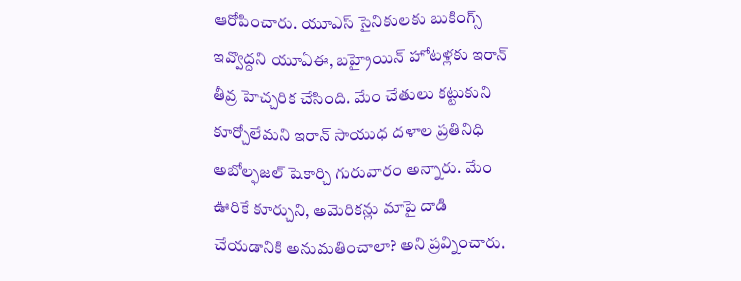ఆరోపించారు. యూఎస్ సైనికులకు బుకింగ్స్ ఇవ్వొద్దని యూఏఈ, బహ్రైయిన్ హోటళ్లకు ఇరాన్ తీవ్ర హెచ్చరిక చేసింది. మేం చేతులు కట్టుకుని కూర్చోలేమని ఇరాన్ సాయుధ దళాల ప్రతినిధి అబోల్ఫజల్ షెకార్చి గురువారం అన్నారు. మేం ఊరికే కూర్చుని, అమెరికన్లు మాపై దాడి చేయడానికి అనుమతించాలా? అని ప్రవ్నించారు.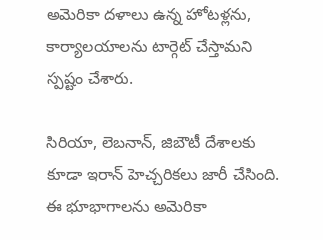అమెరికా దళాలు ఉన్న హోటళ్లను, కార్యాలయాలను టార్గెట్ చేస్తామని స్పష్టం చేశారు.

సిరియా, లెబనాన్, జిబౌటీ దేశాలకు కూడా ఇరాన్ హెచ్చరికలు జారీ చేసింది. ఈ భూభాగాలను అమెరికా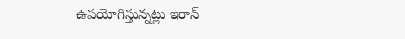ఉపయోగిస్తున్నట్లు ఇరాన్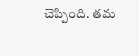చెప్పింది. తమ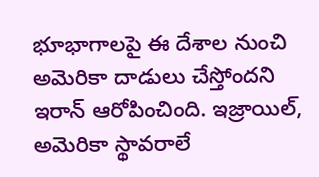భూభాగాలపై ఈ దేశాల నుంచి అమెరికా దాడులు చేస్తోందని ఇరాన్ ఆరోపించింది. ఇజ్రాయిల్, అమెరికా స్థావరాలే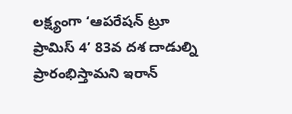లక్ష్యంగా ‘ఆపరేషన్ ట్రూ ప్రామిస్ 4’ 83వ దశ దాడుల్ని ప్రారంభిస్తామని ఇరాన్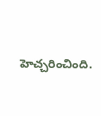హెచ్చరించింది.